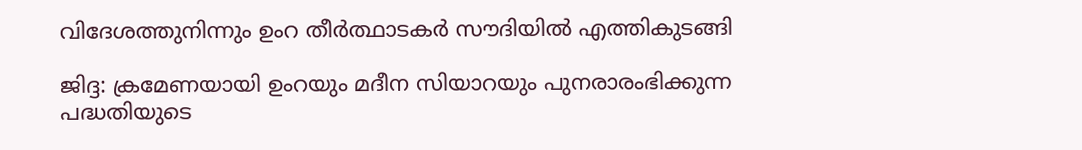വിദേശത്തുനിന്നും ഉംറ തീര്‍ത്ഥാടകര്‍ സൗദിയില്‍ എത്തികുടങ്ങി

ജിദ്ദ: ക്രമേണയായി ഉംറയും മദീന സിയാറയും പുനരാരംഭിക്കുന്ന പദ്ധതിയുടെ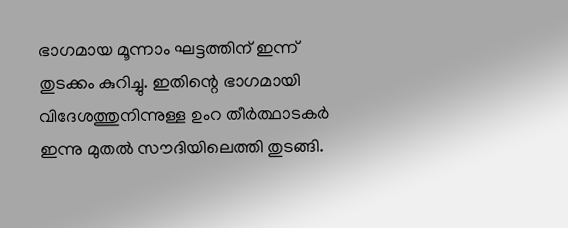ഭാഗമായ മൂന്നാം ഘട്ടത്തിന് ഇന്ന് തുടക്കം കുറിച്ചു. ഇതിന്റെ ഭാഗമായി വിദേശത്തുനിന്നുള്ള ഉംറ തീര്‍ത്ഥാടകര്‍ ഇന്നു മുതല്‍ സൗദിയിലെത്തി തുടങ്ങി.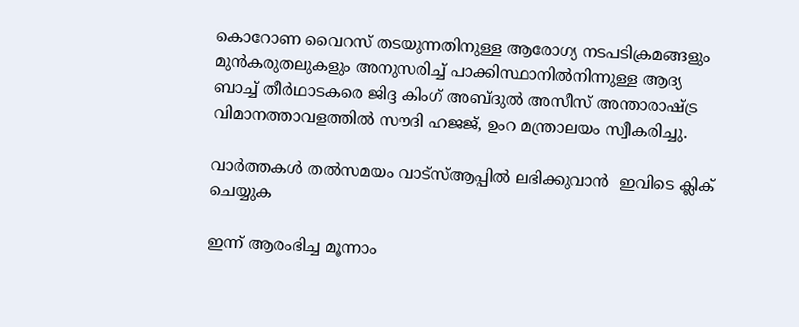കൊറോണ വൈറസ് തടയുന്നതിനുള്ള ആരോഗ്യ നടപടിക്രമങ്ങളും മുന്‍കരുതലുകളും അനുസരിച്ച് പാക്കിസ്ഥാനില്‍നിന്നുള്ള ആദ്യ ബാച്ച് തീര്‍ഥാടകരെ ജിദ്ദ കിംഗ് അബ്ദുല്‍ അസീസ് അന്താരാഷ്ട്ര വിമാനത്താവളത്തില്‍ സൗദി ഹജജ്, ഉംറ മന്ത്രാലയം സ്വീകരിച്ചു.

വാര്‍ത്തകള്‍ തല്‍സമയം വാട്‌സ്ആപ്പില്‍ ലഭിക്കുവാന്‍  ഇവിടെ ക്ലിക് ചെയ്യുക

ഇന്ന് ആരംഭിച്ച മൂന്നാം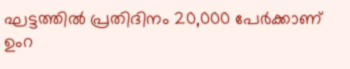ഘട്ടത്തില്‍ പ്രതിദിനം 20,000 പേര്‍ക്കാണ് ഉംറ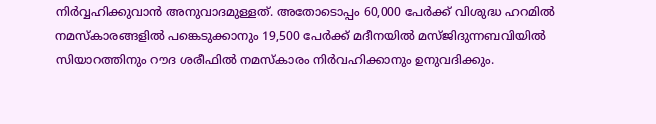നിര്‍വ്വഹിക്കുവാന്‍ അനുവാദമുള്ളത്. അതോടൊപ്പം 60,000 പേര്‍ക്ക് വിശുദ്ധ ഹറമില്‍ നമസ്‌കാരങ്ങളില്‍ പങ്കെടുക്കാനും 19,500 പേര്‍ക്ക് മദീനയില്‍ മസ്ജിദുന്നബവിയില്‍ സിയാറത്തിനും റൗദ ശരീഫില്‍ നമസ്‌കാരം നിര്‍വഹിക്കാനും ഉനുവദിക്കും.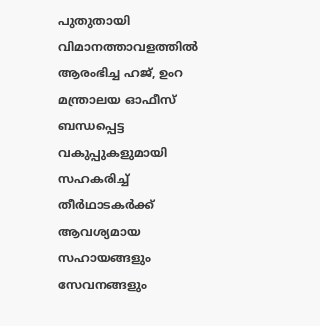പുതുതായി വിമാനത്താവളത്തില്‍ ആരംഭിച്ച ഹജ്, ഉംറ മന്ത്രാലയ ഓഫീസ് ബന്ധപ്പെട്ട വകുപ്പുകളുമായി സഹകരിച്ച് തീര്‍ഥാടകര്‍ക്ക് ആവശ്യമായ സഹായങ്ങളും സേവനങ്ങളും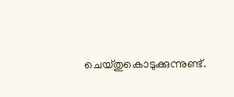ചെയ്തുകൊടുക്കുന്നുണ്ട്.